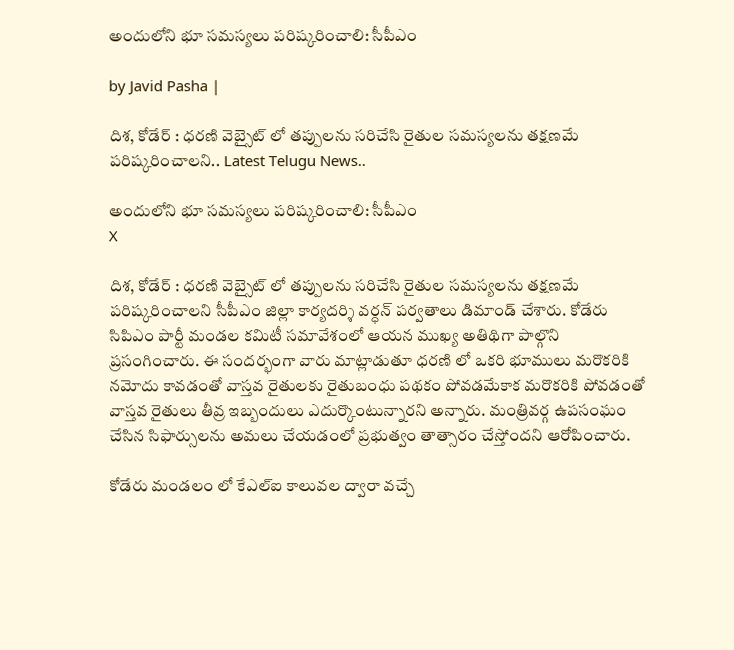అందులోని భూ సమస్యలు పరిష్కరించాలి: సీపీఎం

by Javid Pasha |

దిశ, కోడేర్ : ధరణి వెబ్సైట్ లో తప్పులను సరిచేసి రైతుల సమస్యలను తక్షణమే పరిష్కరించాలని.. Latest Telugu News..

అందులోని భూ సమస్యలు పరిష్కరించాలి: సీపీఎం
X

దిశ, కోడేర్ : ధరణి వెబ్సైట్ లో తప్పులను సరిచేసి రైతుల సమస్యలను తక్షణమే పరిష్కరించాలని సీపీఎం జిల్లా కార్యదర్శి వర్ధన్ పర్వతాలు డిమాండ్ చేశారు. కోడేరు సిపిఎం పార్టీ మండల కమిటీ సమావేశంలో ఆయన ముఖ్య అతిథిగా పాల్గొని ప్రసంగించారు. ఈ సందర్భంగా వారు మాట్లాడుతూ ధరణి లో ఒకరి భూములు మరొకరికి నమోదు కావడంతో వాస్తవ రైతులకు రైతుబంధు పథకం పోవడమేకాక మరొకరికి పోవడంతో వాస్తవ రైతులు తీవ్ర ఇబ్బందులు ఎదుర్కొంటున్నారని అన్నారు. మంత్రివర్గ ఉపసంఘం చేసిన సిఫార్సులను అమలు చేయడంలో ప్రభుత్వం తాత్సారం చేస్తోందని ఆరోపించారు.

కోడేరు మండలం లో కేఎల్ఐ కాలువల ద్వారా వచ్చే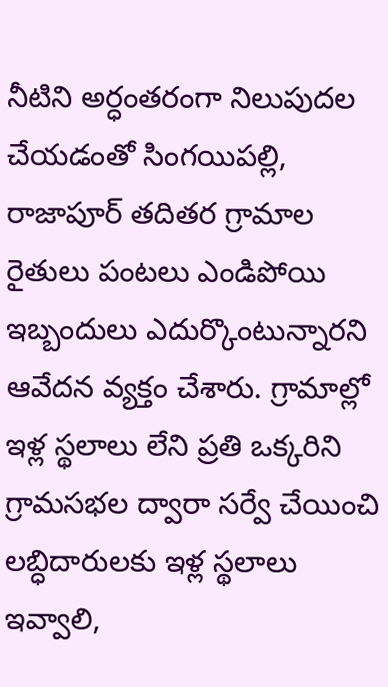నీటిని అర్ధంతరంగా నిలుపుదల చేయడంతో సింగయిపల్లి, రాజాపూర్ తదితర గ్రామాల రైతులు పంటలు ఎండిపోయి ఇబ్బందులు ఎదుర్కొంటున్నారని ఆవేదన వ్యక్తం చేశారు. గ్రామాల్లో ఇళ్ల స్థలాలు లేని ప్రతి ఒక్కరిని గ్రామసభల ద్వారా సర్వే చేయించి లబ్ధిదారులకు ఇళ్ల స్థలాలు ఇవ్వాలి,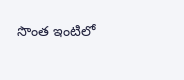సొంత ఇంటిలో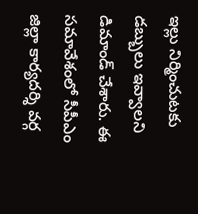ఇల్లు నిర్మించుటకు డబ్బులు ఇవ్వాలని డిమాండ్ చేశారు. ఈ సమావేశంలో సీపీఎం జిల్లా కార్యదర్శి వర్గ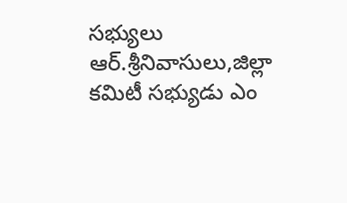సభ్యులు ఆర్.శ్రీనివాసులు,జిల్లా కమిటీ సభ్యుడు ఎం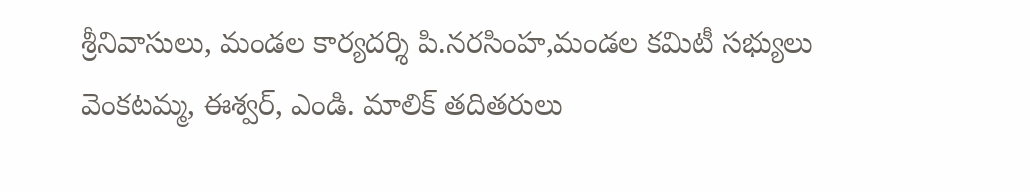శ్రీనివాసులు, మండల కార్యదర్శి పి.నరసింహ,మండల కమిటీ సభ్యులు వెంకటమ్మ, ఈశ్వర్, ఎండి. మాలిక్ తదితరులు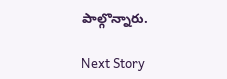పాల్గొన్నారు.

Next Story